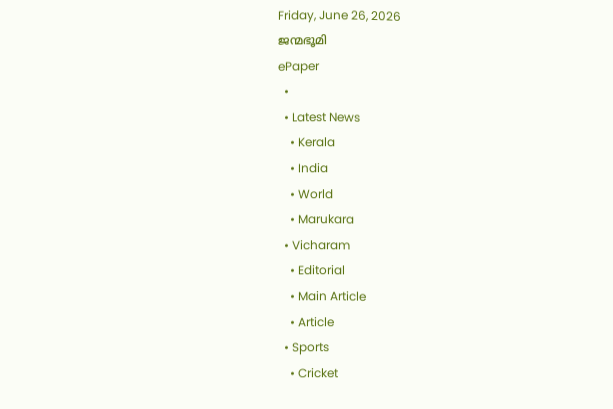Friday, June 26, 2026
ജന്മഭൂമി
ePaper
  •
  • Latest News
    • Kerala
    • India
    • World
    • Marukara
  • Vicharam
    • Editorial
    • Main Article
    • Article
  • Sports
    • Cricket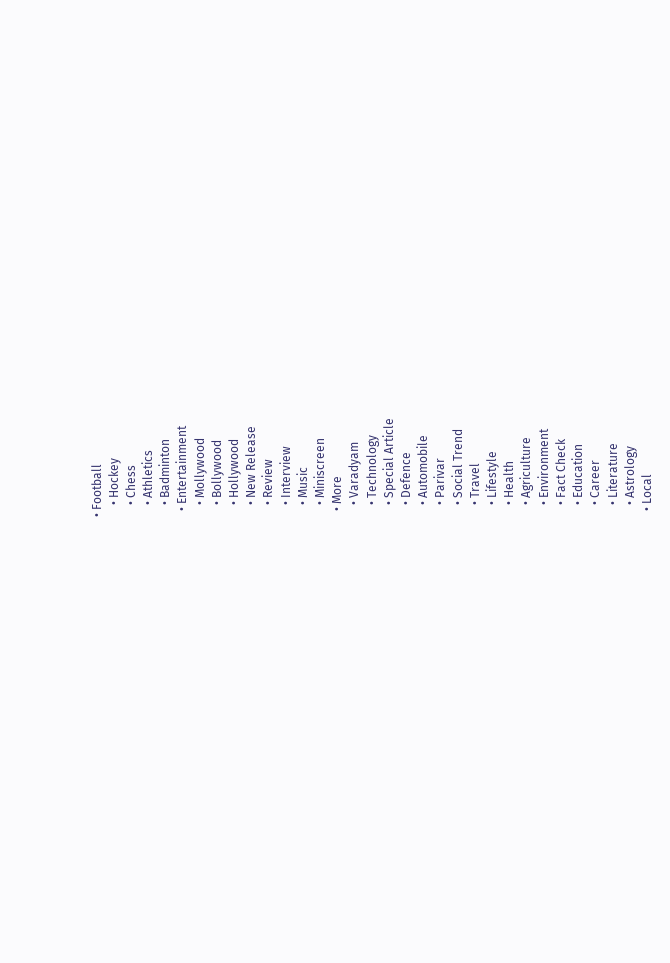• Football
    • Hockey
    • Chess
    • Athletics
    • Badminton
  • Entertainment
    • Mollywood
    • Bollywood
    • Hollywood
    • New Release
    • Review
    • Interview
    • Music
    • Miniscreen
  • More
    • Varadyam
    • Technology
    • Special Article
    • Defence
    • Automobile
    • Parivar
    • Social Trend
    • Travel
    • Lifestyle
    • Health
    • Agriculture
    • Environment
    • Fact Check
    • Education
    • Career
    • Literature
    • Astrology
  • Local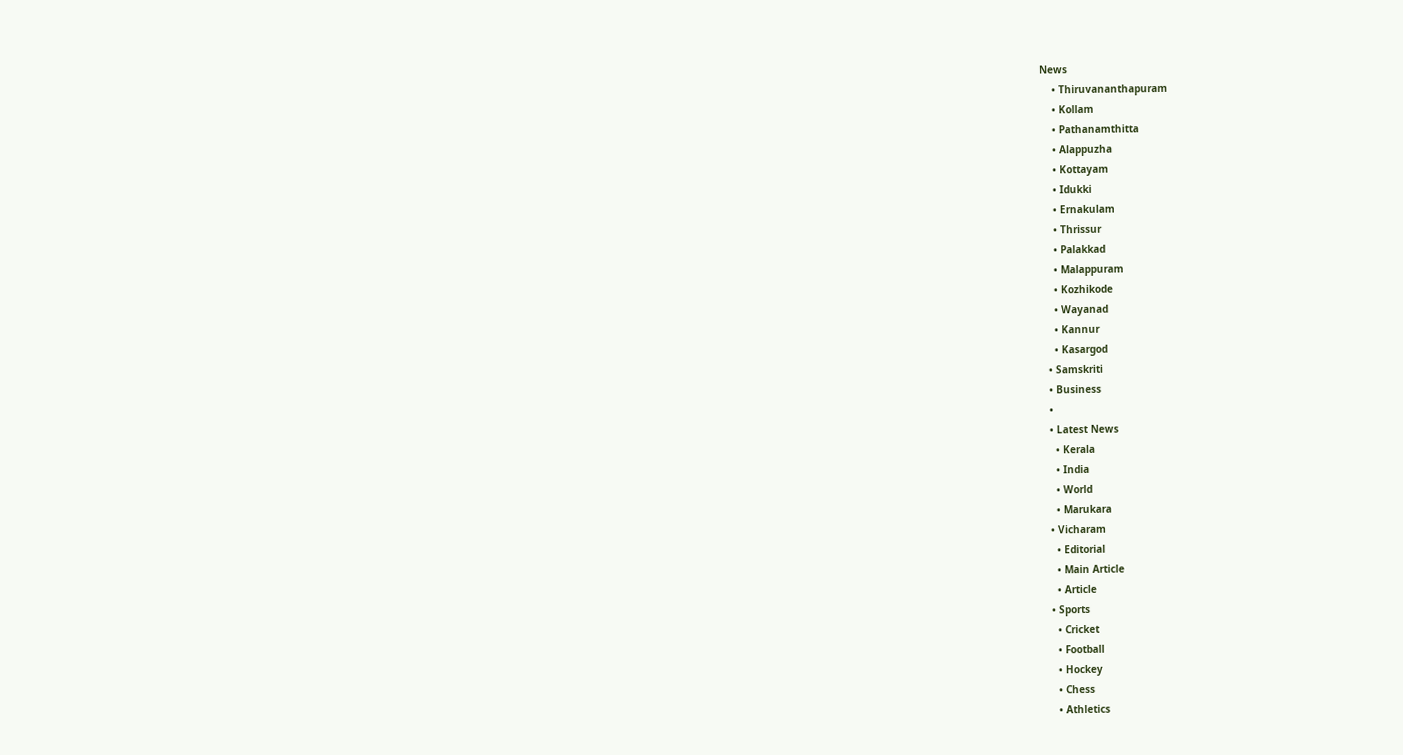News
    • Thiruvananthapuram
    • Kollam
    • Pathanamthitta
    • Alappuzha
    • Kottayam
    • Idukki
    • Ernakulam
    • Thrissur
    • Palakkad
    • Malappuram
    • Kozhikode
    • Wayanad
    • Kannur
    • Kasargod
  • Samskriti
  • Business
  •
  • Latest News
    • Kerala
    • India
    • World
    • Marukara
  • Vicharam
    • Editorial
    • Main Article
    • Article
  • Sports
    • Cricket
    • Football
    • Hockey
    • Chess
    • Athletics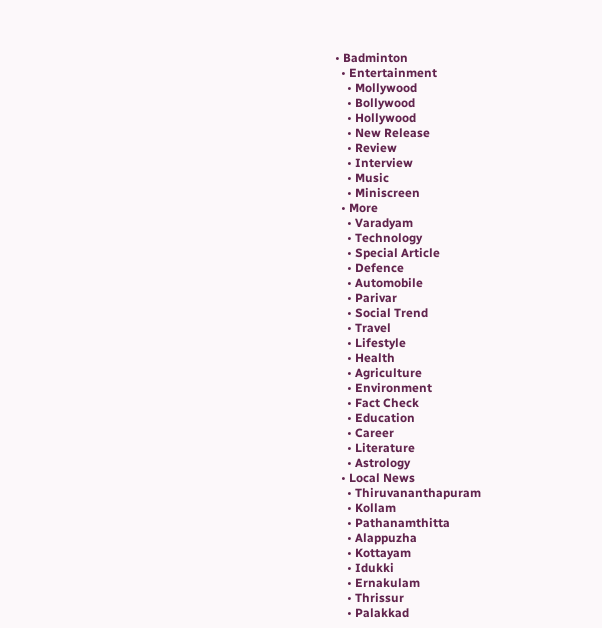• Badminton
  • Entertainment
    • Mollywood
    • Bollywood
    • Hollywood
    • New Release
    • Review
    • Interview
    • Music
    • Miniscreen
  • More
    • Varadyam
    • Technology
    • Special Article
    • Defence
    • Automobile
    • Parivar
    • Social Trend
    • Travel
    • Lifestyle
    • Health
    • Agriculture
    • Environment
    • Fact Check
    • Education
    • Career
    • Literature
    • Astrology
  • Local News
    • Thiruvananthapuram
    • Kollam
    • Pathanamthitta
    • Alappuzha
    • Kottayam
    • Idukki
    • Ernakulam
    • Thrissur
    • Palakkad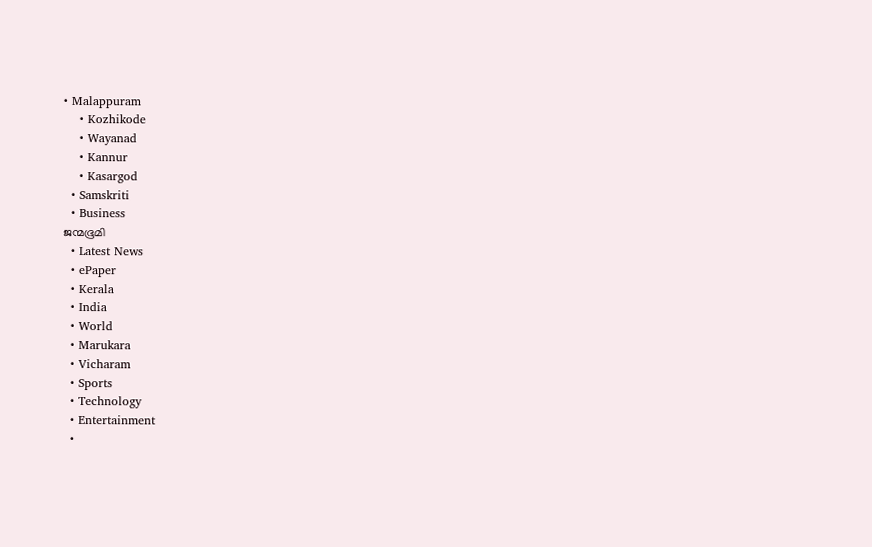• Malappuram
    • Kozhikode
    • Wayanad
    • Kannur
    • Kasargod
  • Samskriti
  • Business
ജന്മഭൂമി
  • Latest News
  • ePaper
  • Kerala
  • India
  • World
  • Marukara
  • Vicharam
  • Sports
  • Technology
  • Entertainment
  •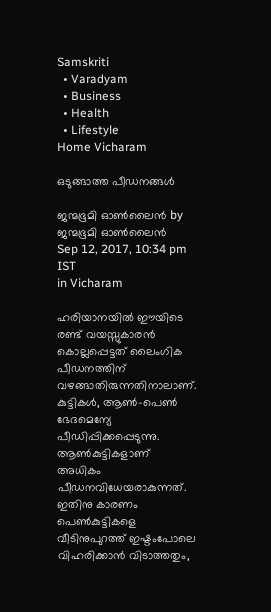Samskriti
  • Varadyam
  • Business
  • Health
  • Lifestyle
Home Vicharam

ഒടുങ്ങാത്ത പീഡനങ്ങള്‍

ജന്മഭൂമി ഓണ്‍ലൈന്‍ by ജന്മഭൂമി ഓണ്‍ലൈന്‍
Sep 12, 2017, 10:34 pm IST
in Vicharam

ഹരിയാനയില്‍ ഈയിടെ രണ്ട് വയസ്സുകാരന്‍ കൊല്ലപ്പെട്ടത് ലൈംഗിക പീഡനത്തിന് വഴങ്ങാതിരുന്നതിനാലാണ്. കുട്ടികള്‍, ആണ്‍-പെണ്‍ ഭേദമെന്യേ പീഡിപ്പിക്കപ്പെടുന്നു. ആണ്‍കുട്ടികളാണ് അധികം പീഡനവിധേയരാകുന്നത്. ഇതിനു കാരണം പെണ്‍കുട്ടികളെ വീടിനുപുറത്ത് ഇഷ്ടംപോലെ വിഹരിക്കാന്‍ വിടാത്തതും,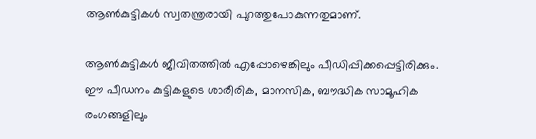ആണ്‍കുട്ടികള്‍ സ്വതന്ത്രരായി പുറത്തുപോകുന്നതുമാണ്.

ആണ്‍കുട്ടികള്‍ ജീവിതത്തില്‍ എപ്പോഴെങ്കിലും പീഡിപ്പിക്കപ്പെട്ടിരിക്കും. ഈ പീഡനം കുട്ടികളുടെ ശാരീരിക, മാനസിക, ബൗദ്ധിക സാമൂഹിക രംഗങ്ങളിലും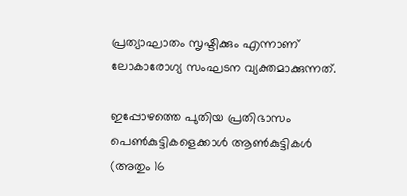പ്രത്യാഘാതം സൃഷ്ടിക്കും എന്നാണ് ലോകാരോഗ്യ സംഘടന വ്യക്തമാക്കുന്നത്.

ഇപ്പോഴത്തെ പുതിയ പ്രതിഭാസം പെണ്‍കുട്ടികളെക്കാള്‍ ആണ്‍കുട്ടികള്‍ (അതും 16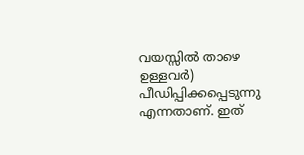വയസ്സില്‍ താഴെ ഉള്ളവര്‍) പീഡിപ്പിക്കപ്പെടുന്നു എന്നതാണ്. ഇത്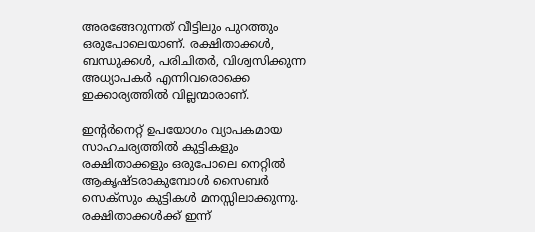അരങ്ങേറുന്നത് വീട്ടിലും പുറത്തും ഒരുപോലെയാണ്. രക്ഷിതാക്കള്‍, ബന്ധുക്കള്‍, പരിചിതര്‍, വിശ്വസിക്കുന്ന അധ്യാപകര്‍ എന്നിവരൊക്കെ ഇക്കാര്യത്തില്‍ വില്ലന്മാരാണ്.

ഇന്റര്‍നെറ്റ് ഉപയോഗം വ്യാപകമായ സാഹചര്യത്തില്‍ കുട്ടികളും രക്ഷിതാക്കളും ഒരുപോലെ നെറ്റില്‍ ആകൃഷ്ടരാകുമ്പോള്‍ സൈബര്‍ സെക്‌സും കുട്ടികള്‍ മനസ്സിലാക്കുന്നു. രക്ഷിതാക്കള്‍ക്ക് ഇന്ന്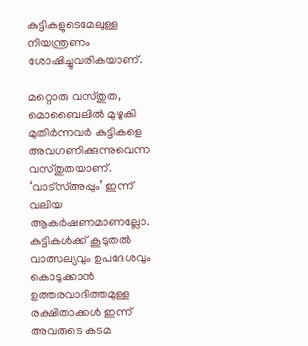കുട്ടികളുടെമേലുള്ള നിയന്ത്രണം ശോഷിച്ചുവരികയാണ്.

മറ്റൊരു വസ്തുത, മൊബൈലില്‍ മുഴുകി മുതിര്‍ന്നവര്‍ കുട്ടികളെ അവഗണിക്കുന്നുവെന്ന വസ്തുതയാണ്. ‘വാട്‌സ്അപ്പും’ ഇന്ന് വലിയ ആകര്‍ഷണമാണല്ലോ. കുട്ടികള്‍ക്ക് കൂടുതല്‍ വാത്സല്യവും ഉപദേശവും കൊടുക്കാന്‍ ഉത്തരവാദിത്തമുള്ള രക്ഷിതാക്കള്‍ ഇന്ന് അവരുടെ കടമ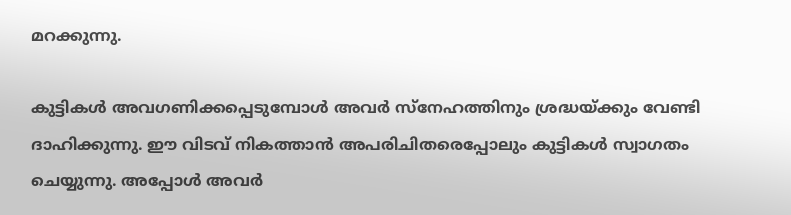മറക്കുന്നു.

കുട്ടികള്‍ അവഗണിക്കപ്പെടുമ്പോള്‍ അവര്‍ സ്‌നേഹത്തിനും ശ്രദ്ധയ്‌ക്കും വേണ്ടി ദാഹിക്കുന്നു. ഈ വിടവ് നികത്താന്‍ അപരിചിതരെപ്പോലും കുട്ടികള്‍ സ്വാഗതം ചെയ്യുന്നു. അപ്പോള്‍ അവര്‍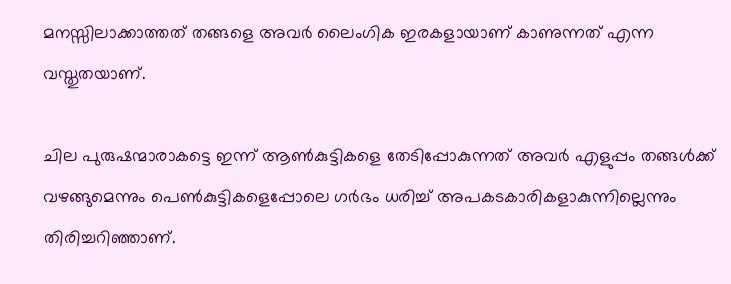മനസ്സിലാക്കാത്തത് തങ്ങളെ അവര്‍ ലൈംഗിക ഇരകളായാണ് കാണുന്നത് എന്ന വസ്തുതയാണ്.

ചില പുരുഷന്മാരാകട്ടെ ഇന്ന് ആണ്‍കുട്ടികളെ തേടിപ്പോകുന്നത് അവര്‍ എളുപ്പം തങ്ങള്‍ക്ക് വഴങ്ങുമെന്നും പെണ്‍കുട്ടികളെപ്പോലെ ഗര്‍ഭം ധരിച്ച് അപകടകാരികളാകുന്നില്ലെന്നും തിരിച്ചറിഞ്ഞാണ്.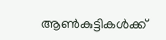ആണ്‍കുട്ടികള്‍ക്ക്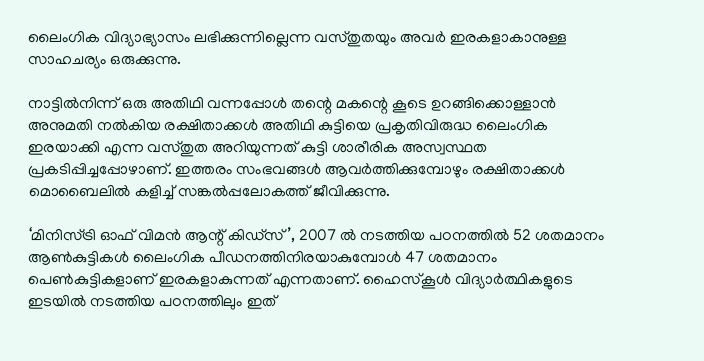ലൈംഗിക വിദ്യാഭ്യാസം ലഭിക്കുന്നില്ലെന്ന വസ്തുതയും അവര്‍ ഇരകളാകാനുള്ള സാഹചര്യം ഒരുക്കുന്നു.

നാട്ടില്‍നിന്ന് ഒരു അതിഥി വന്നപ്പോള്‍ തന്റെ മകന്റെ കൂടെ ഉറങ്ങിക്കൊള്ളാന്‍ അനുമതി നല്‍കിയ രക്ഷിതാക്കള്‍ അതിഥി കുട്ടിയെ പ്രകൃതിവിരുദ്ധ ലൈംഗിക ഇരയാക്കി എന്ന വസ്തുത അറിയുന്നത് കുട്ടി ശാരീരിക അസ്വസ്ഥത പ്രകടിപ്പിച്ചപ്പോഴാണ്. ഇത്തരം സംഭവങ്ങള്‍ ആവര്‍ത്തിക്കുമ്പോഴും രക്ഷിതാക്കള്‍ മൊബൈലില്‍ കളിച്ച് സങ്കല്‍പ്പലോകത്ത് ജീവിക്കുന്നു.

‘മിനിസ്ട്രി ഓഫ് വിമന്‍ ആന്റ് കിഡ്‌സ്’, 2007 ല്‍ നടത്തിയ പഠനത്തില്‍ 52 ശതമാനം ആണ്‍കുട്ടികള്‍ ലൈംഗിക പീഡനത്തിനിരയാകുമ്പോള്‍ 47 ശതമാനം പെണ്‍കുട്ടികളാണ് ഇരകളാകുന്നത് എന്നതാണ്. ഹൈസ്‌കൂള്‍ വിദ്യാര്‍ത്ഥികളുടെ ഇടയില്‍ നടത്തിയ പഠനത്തിലും ഇത്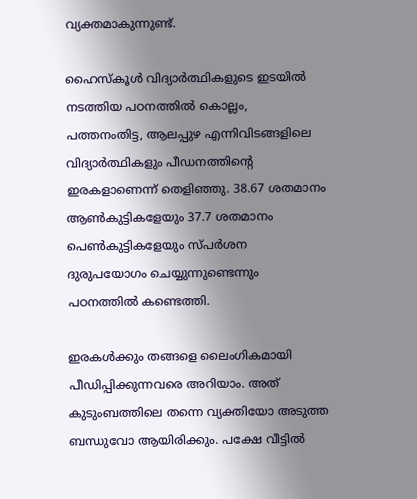വ്യക്തമാകുന്നുണ്ട്.

ഹൈസ്‌കൂള്‍ വിദ്യാര്‍ത്ഥികളുടെ ഇടയില്‍ നടത്തിയ പഠനത്തില്‍ കൊല്ലം, പത്തനംതിട്ട, ആലപ്പുഴ എന്നിവിടങ്ങളിലെ വിദ്യാര്‍ത്ഥികളും പീഡനത്തിന്റെ ഇരകളാണെന്ന് തെളിഞ്ഞു. 38.67 ശതമാനം ആണ്‍കുട്ടികളേയും 37.7 ശതമാനം പെണ്‍കുട്ടികളേയും സ്പര്‍ശന ദുരുപയോഗം ചെയ്യുന്നുണ്ടെന്നും പഠനത്തില്‍ കണ്ടെത്തി.

ഇരകള്‍ക്കും തങ്ങളെ ലൈംഗികമായി പീഡിപ്പിക്കുന്നവരെ അറിയാം. അത് കുടുംബത്തിലെ തന്നെ വ്യക്തിയോ അടുത്ത ബന്ധുവോ ആയിരിക്കും. പക്ഷേ വീട്ടില്‍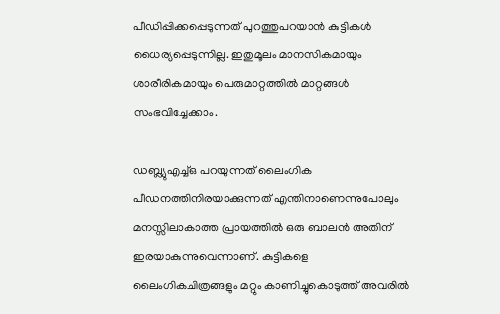പീഡിപ്പിക്കപ്പെടുന്നത് പുറത്തുപറയാന്‍ കുട്ടികള്‍ ധൈര്യപ്പെടുന്നില്ല. ഇതുമൂലം മാനസികമായും ശാരീരികമായും പെരുമാറ്റത്തില്‍ മാറ്റങ്ങള്‍ സംഭവിച്ചേക്കാം.

ഡബ്ല്യുഎച്ച്ഒ പറയുന്നത് ലൈംഗിക പീഡനത്തിനിരയാക്കുന്നത് എന്തിനാണെന്നുപോലും മനസ്സിലാകാത്ത പ്രായത്തില്‍ ഒരു ബാലന്‍ അതിന് ഇരയാകുന്നുവെന്നാണ്. കുട്ടികളെ ലൈംഗികചിത്രങ്ങളും മറ്റും കാണിച്ചുകൊടുത്ത് അവരില്‍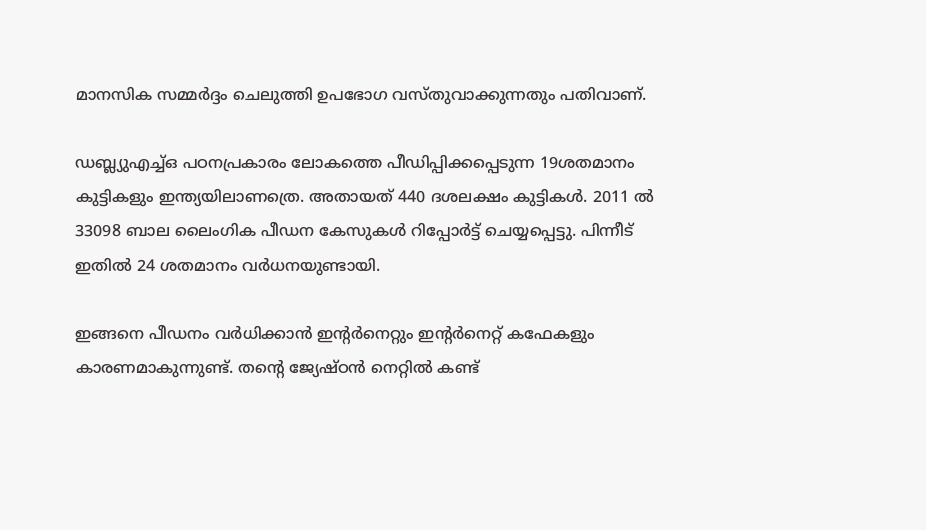മാനസിക സമ്മര്‍ദ്ദം ചെലുത്തി ഉപഭോഗ വസ്തുവാക്കുന്നതും പതിവാണ്.

ഡബ്ല്യുഎച്ച്ഒ പഠനപ്രകാരം ലോകത്തെ പീഡിപ്പിക്കപ്പെടുന്ന 19ശതമാനം കുട്ടികളും ഇന്ത്യയിലാണത്രെ. അതായത് 440 ദശലക്ഷം കുട്ടികള്‍. 2011 ല്‍ 33098 ബാല ലൈംഗിക പീഡന കേസുകള്‍ റിപ്പോര്‍ട്ട് ചെയ്യപ്പെട്ടു. പിന്നീട് ഇതില്‍ 24 ശതമാനം വര്‍ധനയുണ്ടായി.

ഇങ്ങനെ പീഡനം വര്‍ധിക്കാന്‍ ഇന്റര്‍നെറ്റും ഇന്റര്‍നെറ്റ് കഫേകളും കാരണമാകുന്നുണ്ട്. തന്റെ ജ്യേഷ്ഠന്‍ നെറ്റില്‍ കണ്ട്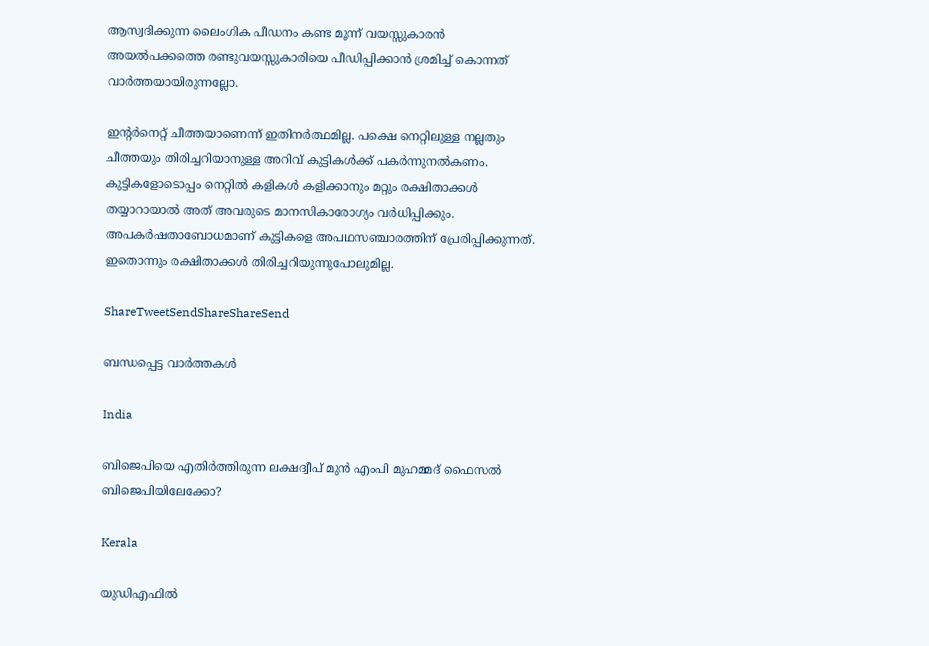ആസ്വദിക്കുന്ന ലൈംഗിക പീഡനം കണ്ട മൂന്ന് വയസ്സുകാരന്‍ അയല്‍പക്കത്തെ രണ്ടുവയസ്സുകാരിയെ പീഡിപ്പിക്കാന്‍ ശ്രമിച്ച് കൊന്നത് വാര്‍ത്തയായിരുന്നല്ലോ.

ഇന്റര്‍നെറ്റ് ചീത്തയാണെന്ന് ഇതിനര്‍ത്ഥമില്ല. പക്ഷെ നെറ്റിലുള്ള നല്ലതും ചീത്തയും തിരിച്ചറിയാനുള്ള അറിവ് കുട്ടികള്‍ക്ക് പകര്‍ന്നുനല്‍കണം. കുട്ടികളോടൊപ്പം നെറ്റില്‍ കളികള്‍ കളിക്കാനും മറ്റും രക്ഷിതാക്കള്‍ തയ്യാറായാല്‍ അത് അവരുടെ മാനസികാരോഗ്യം വര്‍ധിപ്പിക്കും. അപകര്‍ഷതാബോധമാണ് കുട്ടികളെ അപഥസഞ്ചാരത്തിന് പ്രേരിപ്പിക്കുന്നത്. ഇതൊന്നും രക്ഷിതാക്കള്‍ തിരിച്ചറിയുന്നുപോലുമില്ല.

ShareTweetSendShareShareSend

ബന്ധപ്പെട്ട വാര്‍ത്തകള്‍

India

ബിജെപിയെ എതിര്‍ത്തിരുന്ന ലക്ഷദ്വീപ് മുൻ എംപി മുഹമ്മദ് ഫൈസൽ ബിജെപിയിലേക്കോ?

Kerala

യുഡിഎഫില്‍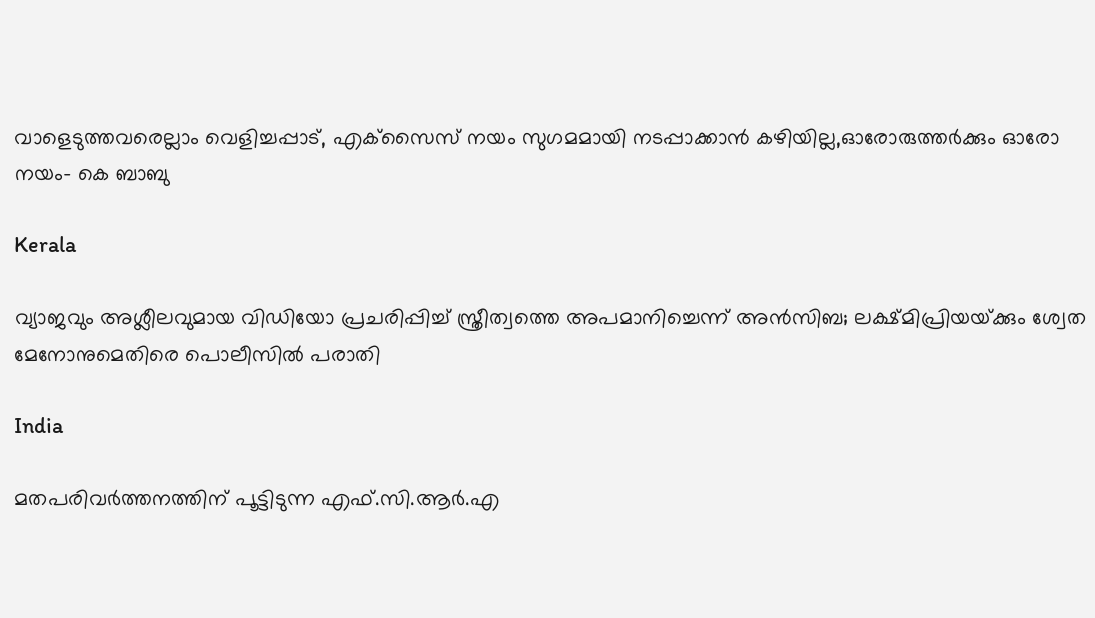വാളെടുത്തവരെല്ലാം വെളിച്ചപ്പാട്, എക്‌സൈസ് നയം സുഗമമായി നടപ്പാക്കാന്‍ കഴിയില്ല,ഓരോരുത്തര്‍ക്കും ഓരോ നയം- കെ ബാബു

Kerala

വ്യാജവും അശ്ലീലവുമായ വിഡിയോ പ്രചരിപ്പിച്ച് സ്ത്രീത്വത്തെ അപമാനിച്ചെന്ന് അന്‍സിബ; ലക്ഷ്മിപ്രിയയ്‌ക്കും ശ്വേത മേനോനുമെതിരെ പൊലീസില്‍ പരാതി

India

മതപരിവർത്തനത്തിന് പൂട്ടിടുന്ന എഫ്.സി.ആർ.എ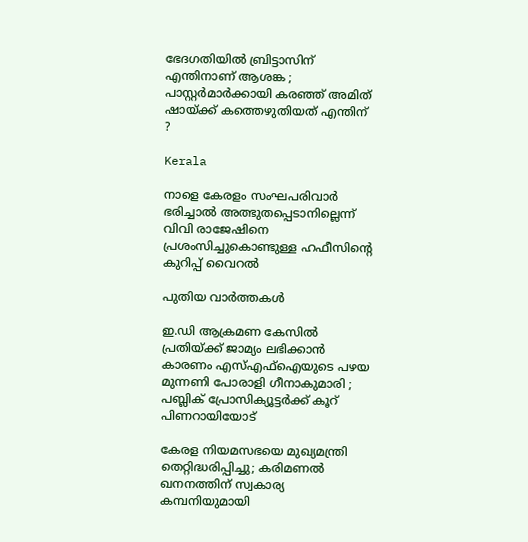ഭേദഗതിയിൽ ബ്രിട്ടാസിന് എന്തിനാണ് ആശങ്ക ; പാസ്റ്റർമാർക്കായി കരഞ്ഞ് അമിത് ഷായ്‌ക്ക് കത്തെഴുതിയത് എന്തിന് ?

Kerala

നാളെ കേരളം സംഘപരിവാർ ഭരിച്ചാൽ അത്ഭുതപ്പെടാനില്ലെന്ന് വിവി രാജേഷിനെ പ്രശംസിച്ചുകൊണ്ടുള്ള ഹഫീസിന്റെ കുറിപ്പ് വൈറല്‍

പുതിയ വാര്‍ത്തകള്‍

ഇ.ഡി ആക്രമണ കേസിൽ പ്രതിയ്‌ക്ക് ജാമ്യം ലഭിക്കാൻ കാരണം എസ്എഫ്ഐയുടെ പഴയ മുന്നണി പോരാളി ഗീനാകുമാരി ; പബ്ലിക് പ്രോസിക്യൂട്ടർക്ക് കൂറ് പിണറായിയോട്

കേരള നിയമസഭയെ മുഖ്യമന്ത്രി തെറ്റിദ്ധരിപ്പിച്ചു; കരിമണൽ ഖനനത്തിന് സ്വകാര്യ കമ്പനിയുമായി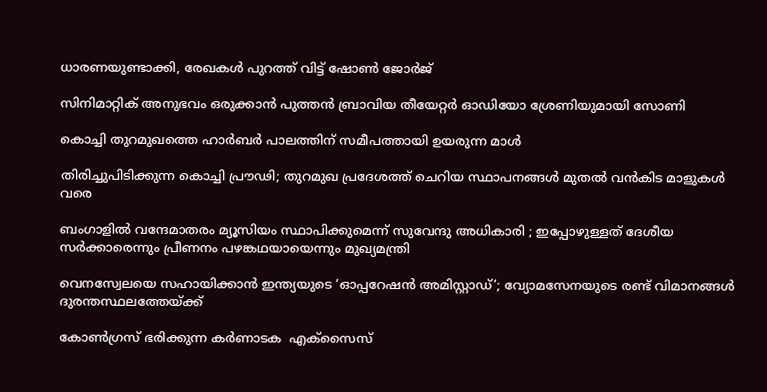ധാരണയുണ്ടാക്കി, രേഖകൾ പുറത്ത് വിട്ട് ഷോൺ ജോർജ്

സിനിമാറ്റിക് അനുഭവം ഒരുക്കാൻ പുത്തൻ ബ്രാവിയ തീയേറ്റർ ഓഡിയോ ശ്രേണിയുമായി സോണി

കൊച്ചി തുറമുഖത്തെ ഹാര്‍ബര്‍ പാലത്തിന് സമീപത്തായി ഉയരുന്ന മാള്‍

തിരിച്ചുപിടിക്കുന്ന കൊച്ചി പ്രൗഢി; തുറമുഖ പ്രദേശത്ത് ചെറിയ സ്ഥാപനങ്ങള്‍ മുതല്‍ വന്‍കിട മാളുകള്‍ വരെ

ബംഗാളിൽ വന്ദേമാതരം മ്യൂസിയം സ്ഥാപിക്കുമെന്ന് സുവേന്ദു അധികാരി ; ഇപ്പോഴുള്ളത് ദേശീയ സർക്കാരെന്നും പ്രീണനം പഴങ്കഥയായെന്നും മുഖ്യമന്ത്രി

വെനസ്വേലയെ സഹായിക്കാൻ ഇന്ത്യയുടെ ‘ഓപ്പറേഷൻ അമിസ്റ്റാഡ്’; വ്യോമസേനയുടെ രണ്ട് വിമാനങ്ങൾ ദുരന്തസ്ഥലത്തേയ്‌ക്ക്

കോൺഗ്രസ് ഭരിക്കുന്ന കർണാടക  എക്സൈസ്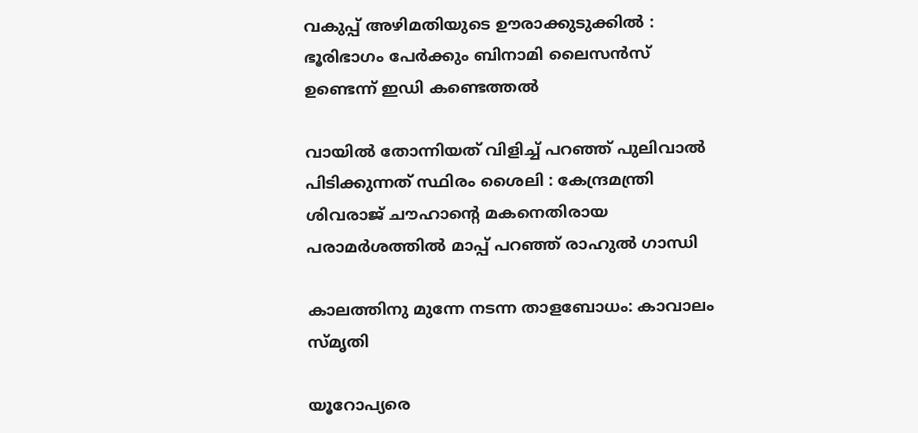വകുപ്പ് അഴിമതിയുടെ ഊരാക്കുടുക്കിൽ : ഭൂരിഭാഗം പേര്‍ക്കും ബിനാമി ലൈസന്‍സ് ഉണ്ടെന്ന് ഇഡി കണ്ടെത്തൽ

വായിൽ തോന്നിയത് വിളിച്ച് പറഞ്ഞ് പുലിവാൽ പിടിക്കുന്നത് സ്ഥിരം ശൈലി : കേന്ദ്രമന്ത്രി ശിവരാജ് ചൗഹാന്റെ മകനെതിരായ പരാമർശത്തിൽ മാപ്പ് പറഞ്ഞ് രാഹുൽ ഗാന്ധി

കാലത്തിനു മുന്നേ നടന്ന താളബോധം: കാവാലം സ്മൃതി

യൂറോപ്യരെ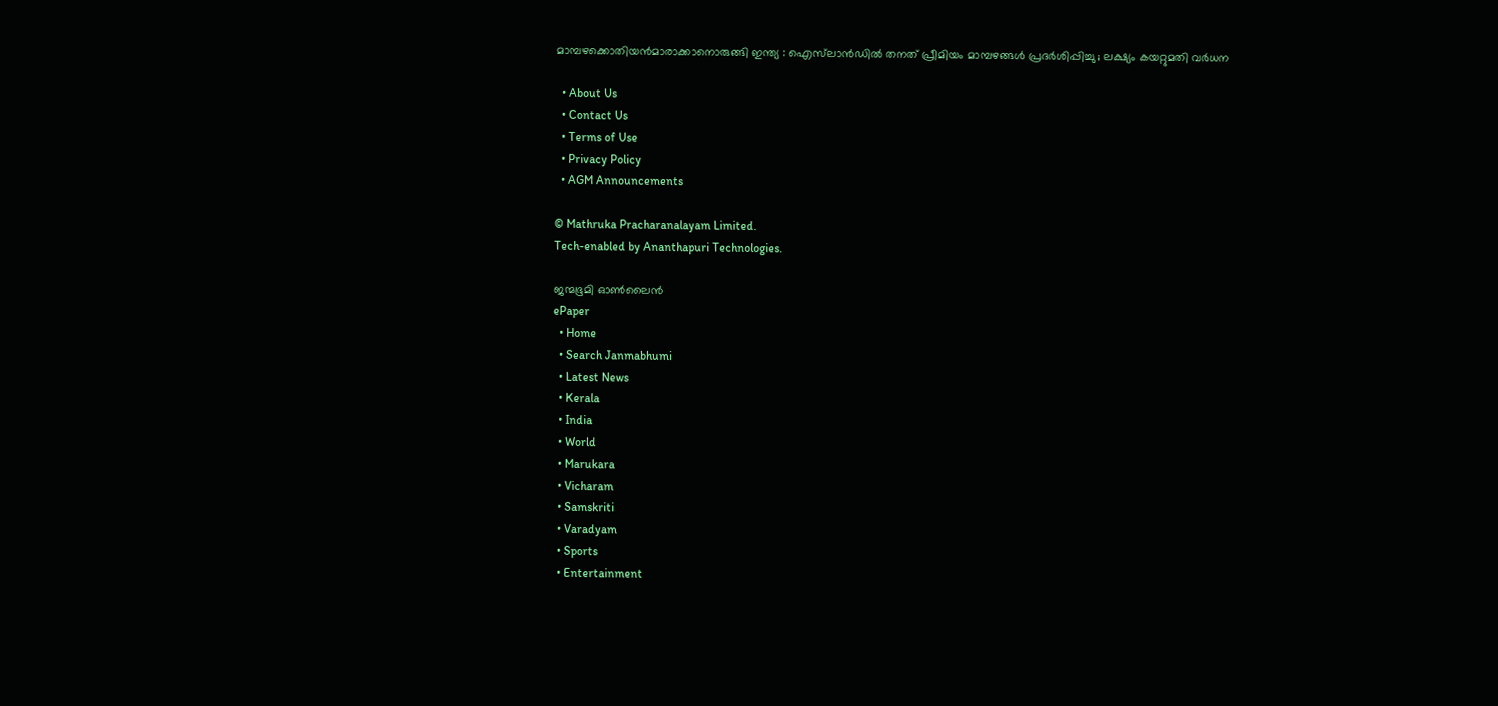മാമ്പഴക്കൊതിയൻമാരാക്കാനൊരുങ്ങി ഇന്ത്യ : ഐസ്‌ലാൻഡിൽ തനത് പ്രീമിയം മാമ്പഴങ്ങൾ പ്രദർശിപ്പിച്ചു ; ലക്ഷ്യം കയറ്റുമതി വർധന

  • About Us
  • Contact Us
  • Terms of Use
  • Privacy Policy
  • AGM Announcements

© Mathruka Pracharanalayam Limited.
Tech-enabled by Ananthapuri Technologies.

ജന്മഭൂമി ഓണ്‍ലൈന്‍
ePaper
  • Home
  • Search Janmabhumi
  • Latest News
  • Kerala
  • India
  • World
  • Marukara
  • Vicharam
  • Samskriti
  • Varadyam
  • Sports
  • Entertainment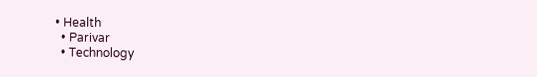• Health
  • Parivar
  • Technology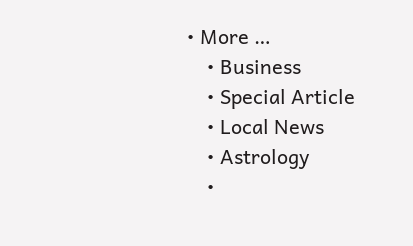• More …
    • Business
    • Special Article
    • Local News
    • Astrology
    •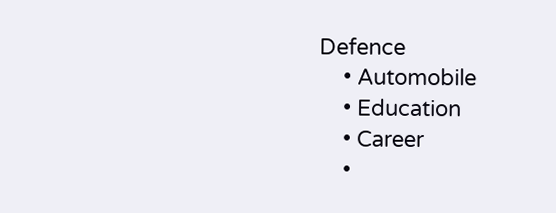Defence
    • Automobile
    • Education
    • Career
    •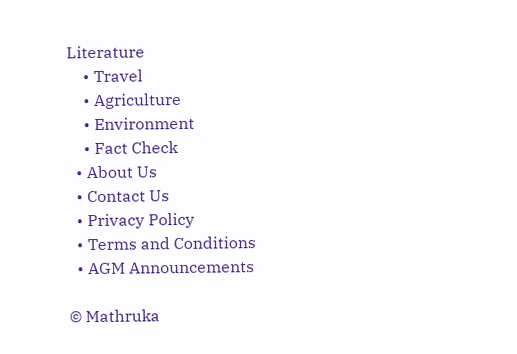Literature
    • Travel
    • Agriculture
    • Environment
    • Fact Check
  • About Us
  • Contact Us
  • Privacy Policy
  • Terms and Conditions
  • AGM Announcements

© Mathruka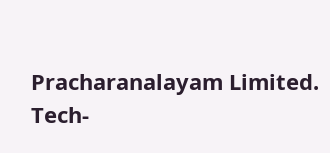Pracharanalayam Limited.
Tech-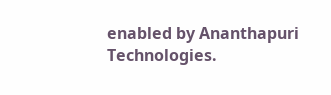enabled by Ananthapuri Technologies.